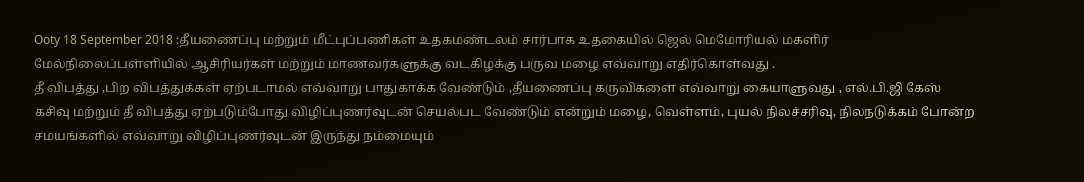Ooty 18 September 2018 :தீயணைப்பு மற்றும் மீட்புப்பணிகள் உதகமண்டலம் சார்பாக உதகையில் ஜெல் மெமோரியல் மகளிர் மேல்நிலைப்பள்ளியில் ஆசிரியர்கள் மற்றும் மாணவர்களுக்கு வடகிழக்கு பருவ மழை எவ்வாறு எதிர்கொள்வது .
தீ விபத்து ,பிற விபத்துக்கள் ஏற்படாமல் எவ்வாறு பாதுகாக்க வேண்டும் ,தீயணைப்பு கருவிகளை எவ்வாறு கையாளுவது , எல்.பி.ஜி கேஸ் கசிவு மற்றும் தீ விபத்து ஏற்படும்போது விழிப்புணர்வுடன் செயல்பட வேண்டும் என்றும் மழை, வெள்ளம், புயல் நிலச்சரிவு, நிலநடுக்கம் போன்ற சமயங்களில் எவ்வாறு விழிப்புணர்வுடன் இருந்து நம்மையும்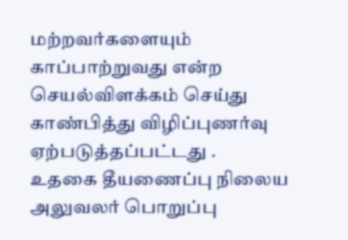மற்றவர்களையும் காப்பாற்றுவது என்ற செயல்விளக்கம் செய்து காண்பித்து விழிப்புணர்வு ஏற்படுத்தப்பட்டது .
உதகை தீயணைப்பு நிலைய அலுவலர் பொறுப்பு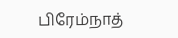பிரேம்நாத்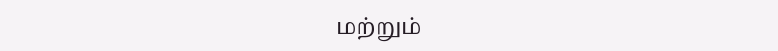மற்றும்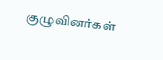குழுவினர்கள்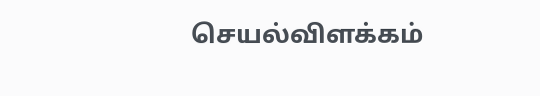செயல்விளக்கம்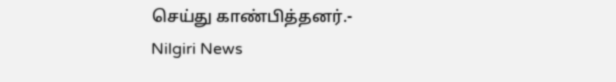செய்து காண்பித்தனர்.- Nilgiri News